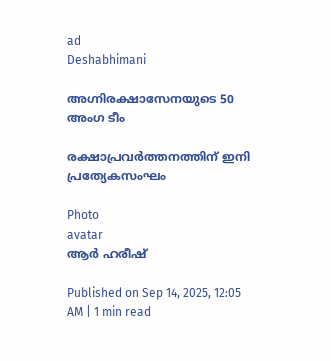ad
Deshabhimani

അഗ്നിരക്ഷാസേനയുടെ 50 അംഗ ടീം

രക്ഷാപ്രവർത്തനത്തിന്‌ ഇനി പ്രത്യേകസംഘം

Photo
avatar
ആർ ഹരീഷ്‌

Published on Sep 14, 2025, 12:05 AM | 1 min read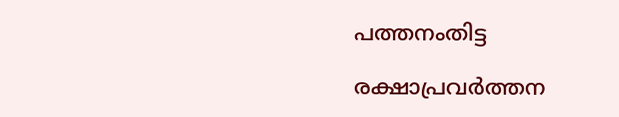പത്തനംതിട്ട

രക്ഷാപ്രവർത്തന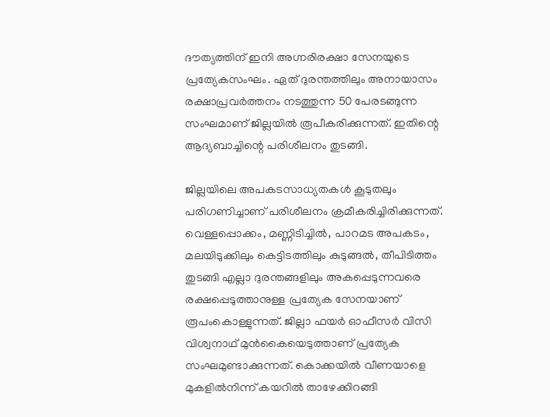ദ‍ൗത്യത്തിന്‌ ഇനി അഗ്നരിരക്ഷാ സേനയുടെ പ്രത്യേകസംഘം. ഏത്‌ ദുരന്തത്തിലും അനായാസം രക്ഷാപ്രവർത്തനം നടത്തുന്ന 50 പേരടങ്ങുന്ന സംഘമാണ്‌ ജില്ലയിൽ രൂപീകരിക്കുന്നത്‌. ഇതിന്റെ ആദ്യബാച്ചിന്റെ പരിശീലനം തുടങ്ങി.

ജില്ലയിലെ അപകടസാധ്യതകൾ കൂടുതലും പരിഗണിച്ചാണ്‌ പരിശീലനം ക്രമീകരിച്ചിരിക്കുന്നത്‌. വെള്ളപ്പൊക്കം, മണ്ണിടിച്ചിൽ, പാറമട അപകടം, മലയിടുക്കിലും കെട്ടിടത്തിലും കുടുങ്ങൽ, തീപിടിത്തം തുടങ്ങി എല്ലാ ദുരന്തങ്ങളിലും അകപ്പെടുന്നവരെ രക്ഷപ്പെടുത്താനുള്ള പ്രത്യേക സേനയാണ്‌ രൂപംകൊള്ളുന്നത്‌. ജില്ലാ ഫയർ ഓഫീസർ വിസി വിശ്വനാഥ്‌ മുൻകൈയെടുത്താണ്‌ പ്രത്യേക സംഘമുണ്ടാക്കുന്നത്‌. കൊക്കയിൽ വീണയാളെ മുകളിൽനിന്ന് കയറിൽ താഴേക്കിറങ്ങി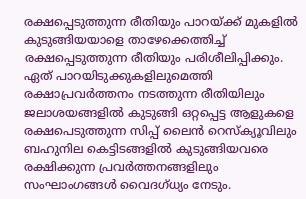രക്ഷപ്പെടുത്തുന്ന രീതിയും പാറയ്ക്ക് മുകളിൽ കുടുങ്ങിയയാളെ താഴേക്കെത്തിച്ച്‌ രക്ഷപ്പെടുത്തുന്ന രീതിയും പരിശീലിപ്പിക്കും. ഏത്‌ പാറയിടുക്കുകളിലുമെത്തി രക്ഷാപ്രവർത്തനം നടത്തുന്ന രീതിയിലും ജലാശയങ്ങളിൽ കുടുങ്ങി ഒറ്റപ്പെട്ട ആളുകളെ രക്ഷപെടുത്തുന്ന സിപ്പ് ലൈൻ റെസ്‌ക്യൂവിലും ബഹുനില കെട്ടിടങ്ങളിൽ കുടുങ്ങിയവരെ രക്ഷിക്കുന്ന പ്രവർത്തനങ്ങളിലും സംഘാംഗങ്ങൾ വൈദഗ്ധ്യം നേടും.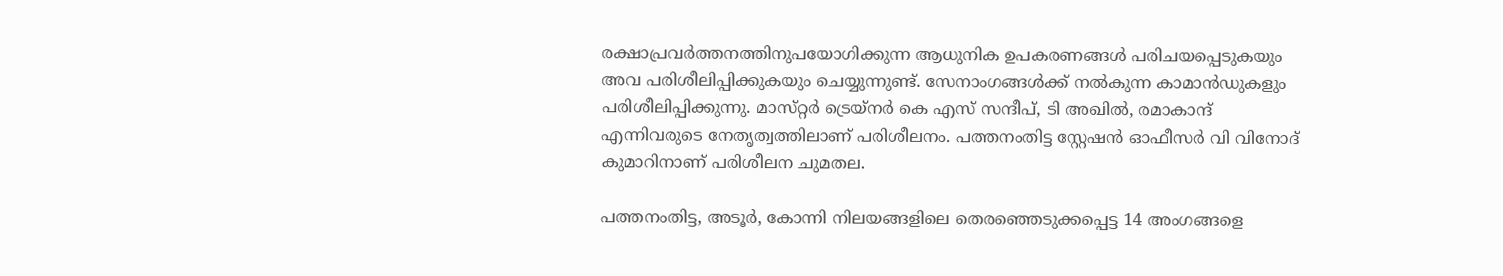രക്ഷാപ്രവർത്തനത്തിനുപയോഗിക്കുന്ന ആധുനിക ഉപകരണങ്ങൾ പരിചയപ്പെടുകയും അവ പരിശീലിപ്പിക്കുകയും ചെയ്യുന്നുണ്ട്‌. സേനാംഗങ്ങൾക്ക്‌ നൽകുന്ന കാമാൻഡുകളും പരിശീലിപ്പിക്കുന്നു. മാസ്‌റ്റർ ട്രെയ്‌നർ കെ എസ്‌ സന്ദീപ്‌, ടി അഖിൽ, രമാകാന്ദ്‌ എന്നിവരുടെ നേതൃത്വത്തിലാണ്‌ പരിശീലനം. പത്തനംതിട്ട സ്റ്റേഷൻ ഓഫീസർ വി വിനോദ് കുമാറിനാണ് പരിശീലന ചുമതല.

പത്തനംതിട്ട, അടൂർ, കോന്നി നിലയങ്ങളിലെ തെരഞ്ഞെടുക്കപ്പെട്ട 14 അംഗങ്ങളെ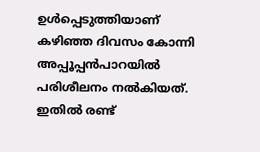ഉൾപ്പെടുത്തിയാണ്‌ കഴിഞ്ഞ ദിവസം കോന്നി അപ്പൂപ്പൻപാറയിൽ പരിശീലനം നൽകിയത്‌. ഇതിൽ രണ്ട്‌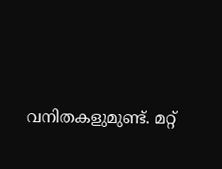വനിതകളുമുണ്ട്‌. മറ്റ്‌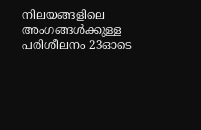നിലയങ്ങളിലെ അംഗങ്ങൾക്കുള്ള പരിശീലനം 23ഓടെ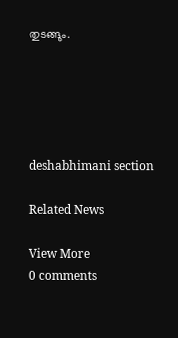തുടങ്ങും.





deshabhimani section

Related News

View More
0 comments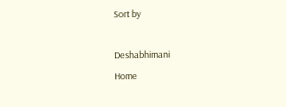Sort by

Deshabhimani
Home